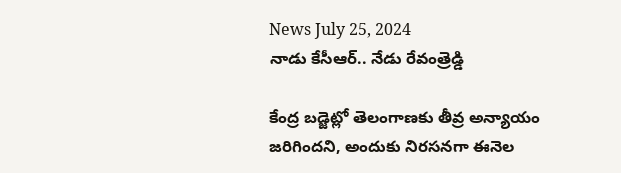News July 25, 2024
నాడు కేసీఆర్.. నేడు రేవంత్రెడ్డి

కేంద్ర బడ్జెట్లో తెలంగాణకు తీవ్ర అన్యాయం జరిగిందని, అందుకు నిరసనగా ఈనెల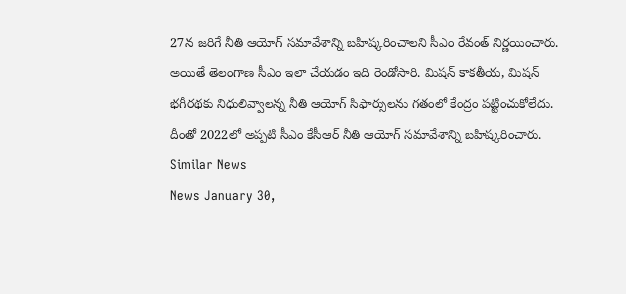27న జరిగే నీతి ఆయోగ్ సమావేశాన్ని బహిష్కరించాలని సీఎం రేవంత్ నిర్ణయించారు. అయితే తెలంగాణ సీఎం ఇలా చేయడం ఇది రెండోసారి. మిషన్ కాకతీయ, మిషన్ భగీరథకు నిధులివ్వాలన్న నీతి ఆయోగ్ సిఫార్సులను గతంలో కేంద్రం పట్టించుకోలేదు. దీంతో 2022లో అప్పటి సీఎం కేసీఆర్ నీతి ఆయోగ్ సమావేశాన్ని బహిష్కరించారు.
Similar News
News January 30,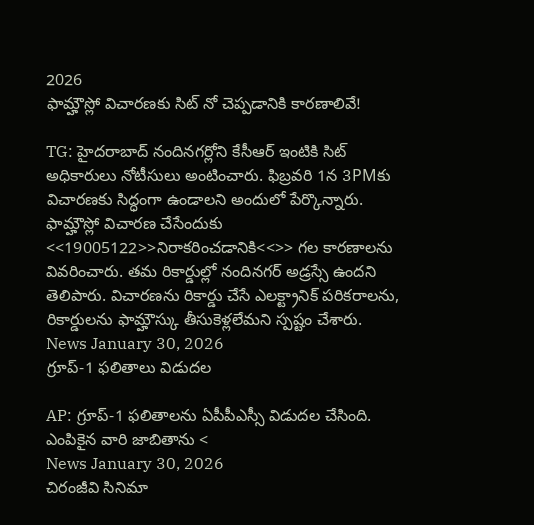2026
ఫామ్హౌస్లో విచారణకు సిట్ నో చెప్పడానికి కారణాలివే!

TG: హైదరాబాద్ నందినగర్లోని కేసీఆర్ ఇంటికి సిట్ అధికారులు నోటీసులు అంటించారు. ఫిబ్రవరి 1న 3PMకు విచారణకు సిద్ధంగా ఉండాలని అందులో పేర్కొన్నారు. ఫామ్హౌస్లో విచారణ చేసేందుకు <<19005122>>నిరాకరించడానికి<<>> గల కారణాలను వివరించారు. తమ రికార్డుల్లో నందినగర్ అడ్రస్సే ఉందని తెలిపారు. విచారణను రికార్డు చేసే ఎలక్ట్రానిక్ పరికరాలను, రికార్డులను ఫామ్హౌస్కు తీసుకెళ్లలేమని స్పష్టం చేశారు.
News January 30, 2026
గ్రూప్-1 ఫలితాలు విడుదల

AP: గ్రూప్-1 ఫలితాలను ఏపీపీఎస్సీ విడుదల చేసింది. ఎంపికైన వారి జాబితాను <
News January 30, 2026
చిరంజీవి సినిమా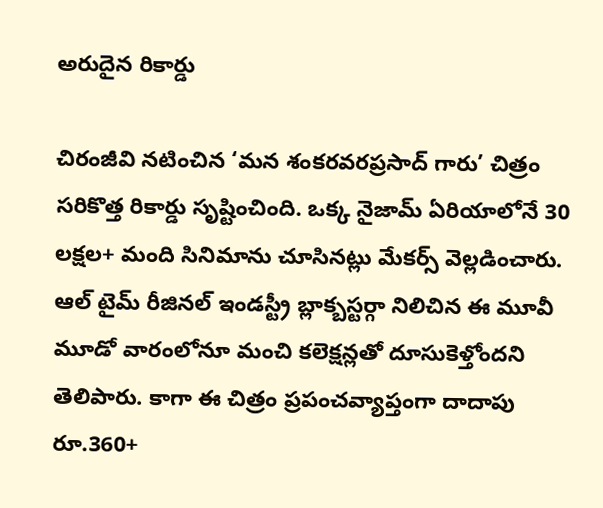అరుదైన రికార్డు

చిరంజీవి నటించిన ‘మన శంకరవరప్రసాద్ గారు’ చిత్రం సరికొత్త రికార్డు సృష్టించింది. ఒక్క నైజామ్ ఏరియాలోనే 30 లక్షల+ మంది సినిమాను చూసినట్లు మేకర్స్ వెల్లడించారు. ఆల్ టైమ్ రీజినల్ ఇండస్ట్రీ బ్లాక్బస్టర్గా నిలిచిన ఈ మూవీ మూడో వారంలోనూ మంచి కలెక్షన్లతో దూసుకెళ్తోందని తెలిపారు. కాగా ఈ చిత్రం ప్రపంచవ్యాప్తంగా దాదాపు రూ.360+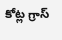కోట్ల గ్రాస్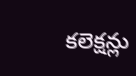కలెక్షన్లు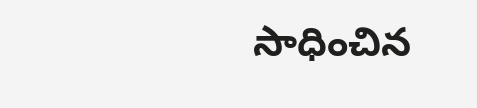సాధించిన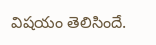విషయం తెలిసిందే.